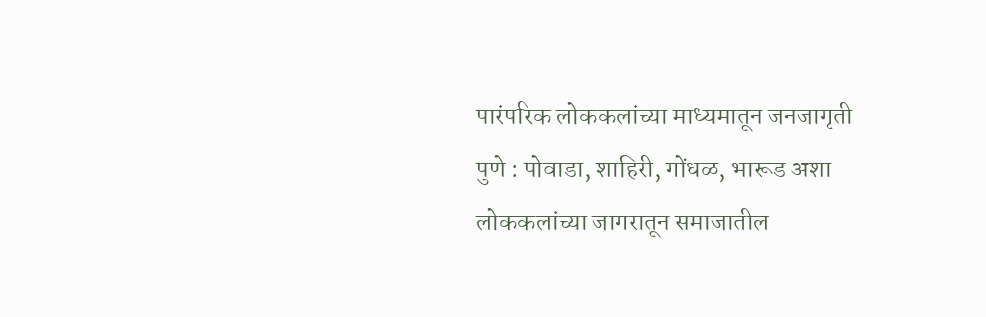पारंपरिक लोककलांच्या माध्यमातून जनजागृती
पुणे : पोवाडा, शाहिरी, गोंधळ, भारूड अशा लोककलांच्या जागरातून समाजातील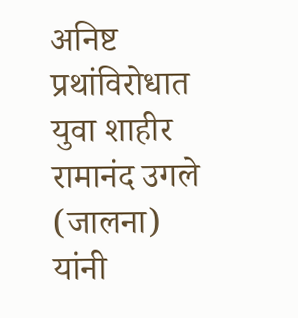अनिष्ट प्रथांविरोधात युवा शाहीर रामानंद उगले (जालना) यांनी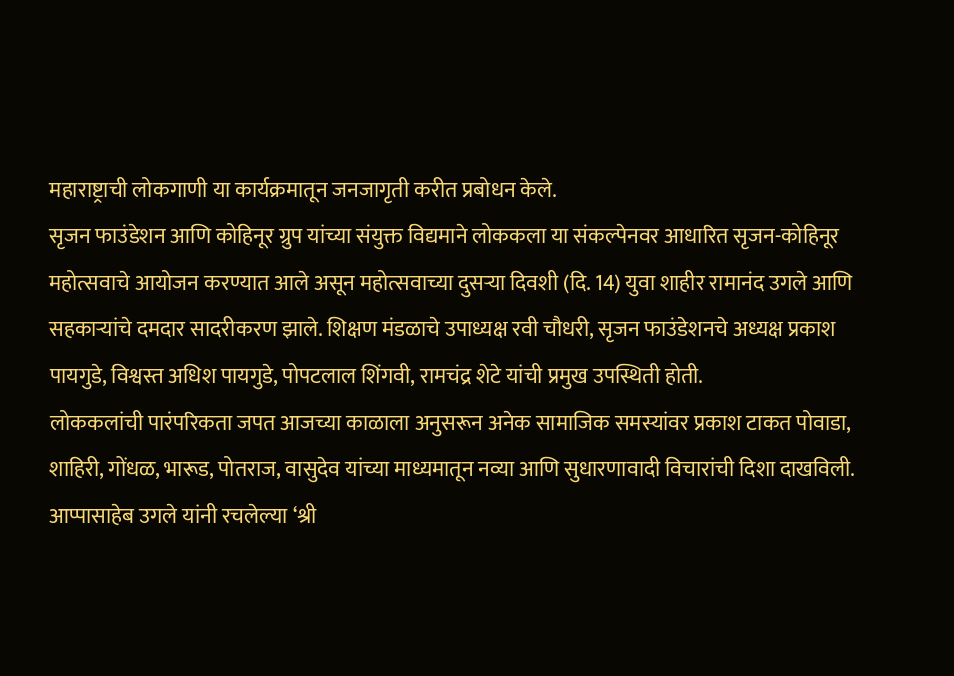महाराष्ट्राची लोकगाणी या कार्यक्रमातून जनजागृती करीत प्रबोधन केले.
सृजन फाउंडेशन आणि कोहिनूर ग्रुप यांच्या संयुक्त विद्यमाने लोककला या संकल्पेनवर आधारित सृजन-कोहिनूर महोत्सवाचे आयोजन करण्यात आले असून महोत्सवाच्या दुसऱ्या दिवशी (दि. 14) युवा शाहीर रामानंद उगले आणि सहकाऱ्यांचे दमदार सादरीकरण झाले. शिक्षण मंडळाचे उपाध्यक्ष रवी चौधरी, सृजन फाउंडेशनचे अध्यक्ष प्रकाश पायगुडे, विश्वस्त अधिश पायगुडे, पोपटलाल शिंगवी, रामचंद्र शेटे यांची प्रमुख उपस्थिती होती.
लोककलांची पारंपरिकता जपत आजच्या काळाला अनुसरून अनेक सामाजिक समस्यांवर प्रकाश टाकत पोवाडा, शाहिरी, गोंधळ, भारूड, पोतराज, वासुदेव यांच्या माध्यमातून नव्या आणि सुधारणावादी विचारांची दिशा दाखविली. आप्पासाहेब उगले यांनी रचलेल्या ‘श्री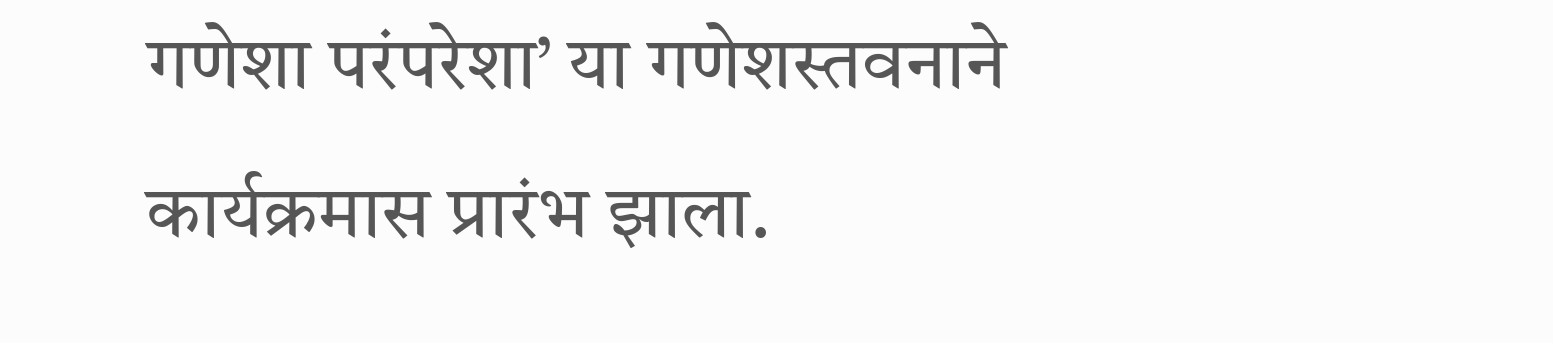गणेशा परंपरेशा’ या गणेशस्तवनाने कार्यक्रमास प्रारंभ झाला.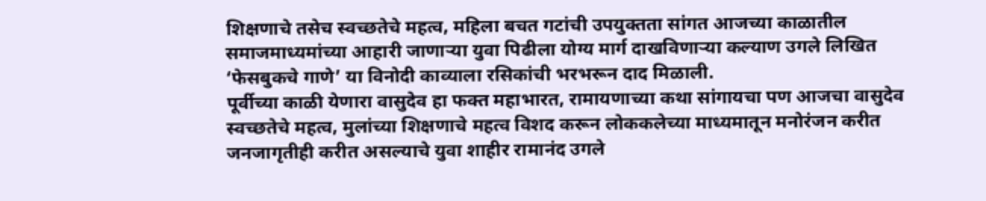शिक्षणाचे तसेच स्वच्छतेचे महत्व, महिला बचत गटांची उपयुक्तता सांगत आजच्या काळातील समाजमाध्यमांच्या आहारी जाणाऱ्या युवा पिढीला योग्य मार्ग दाखविणाऱ्या कल्याण उगले लिखित ‘फेसबुकचे गाणे’ या विनोदी काव्याला रसिकांची भरभरून दाद मिळाली.
पूर्वीच्या काळी येणारा वासुदेव हा फक्त महाभारत, रामायणाच्या कथा सांगायचा पण आजचा वासुदेव स्वच्छतेचे महत्व, मुलांच्या शिक्षणाचे महत्व विशद करून लोककलेच्या माध्यमातून मनोरंजन करीत जनजागृतीही करीत असल्याचे युवा शाहीर रामानंद उगले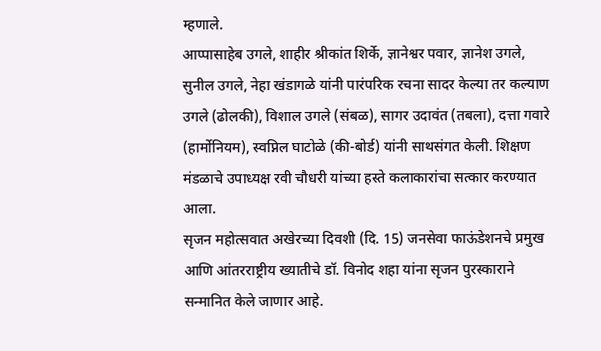म्हणाले.
आप्पासाहेब उगले, शाहीर श्रीकांत शिर्के, ज्ञानेश्वर पवार, ज्ञानेश उगले, सुनील उगले, नेहा खंडागळे यांनी पारंपरिक रचना सादर केल्या तर कल्याण उगले (ढोलकी), विशाल उगले (संबळ), सागर उदावंत (तबला), दत्ता गवारे (हार्मोनियम), स्वप्निल घाटोळे (की-बोर्ड) यांनी साथसंगत केली. शिक्षण मंडळाचे उपाध्यक्ष रवी चौधरी यांच्या हस्ते कलाकारांचा सत्कार करण्यात आला.
सृजन महोत्सवात अखेरच्या दिवशी (दि. 15) जनसेवा फाऊंडेशनचे प्रमुख आणि आंतरराष्ट्रीय ख्यातीचे डॉ. विनोद शहा यांना सृजन पुरस्काराने सन्मानित केले जाणार आहे.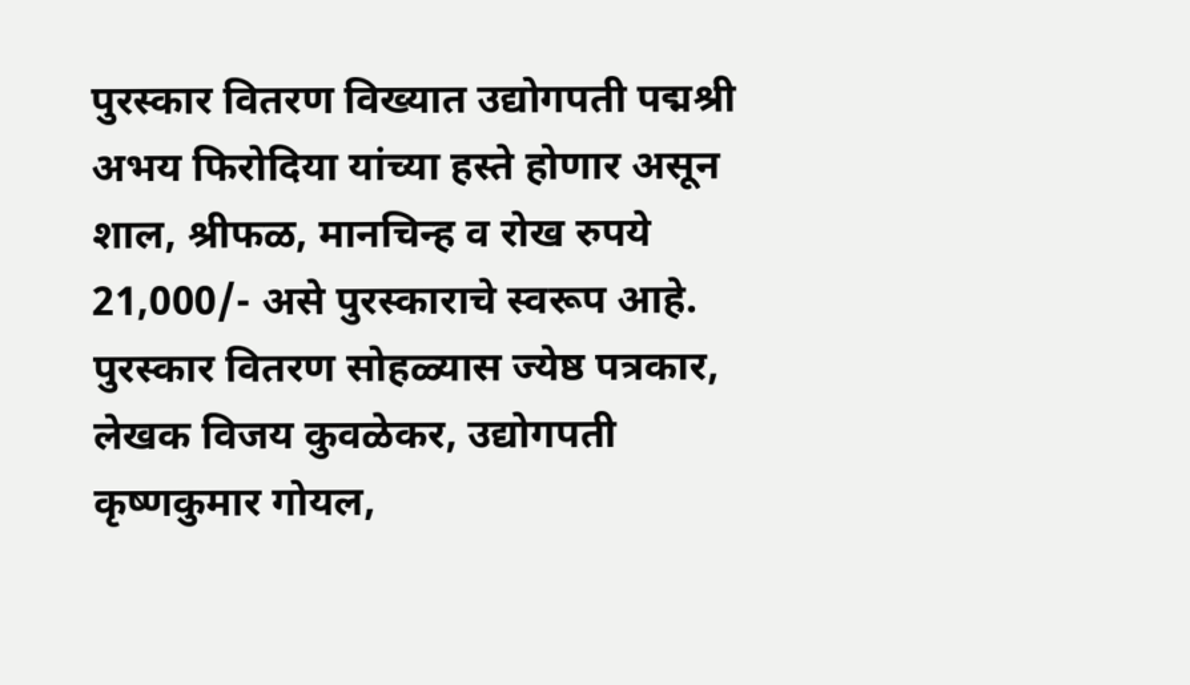पुरस्कार वितरण विख्यात उद्योगपती पद्मश्री अभय फिरोदिया यांच्या हस्ते होणार असून शाल, श्रीफळ, मानचिन्ह व रोख रुपये 21,000/- असे पुरस्काराचे स्वरूप आहे. पुरस्कार वितरण सोहळ्यास ज्येष्ठ पत्रकार, लेखक विजय कुवळेकर, उद्योगपती कृष्णकुमार गोयल,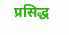प्रसिद्ध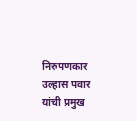निरुपणकार उल्हास पवार यांची प्रमुख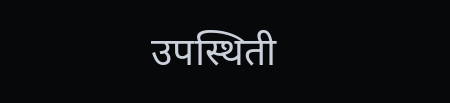उपस्थिती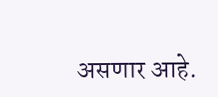असणार आहे.